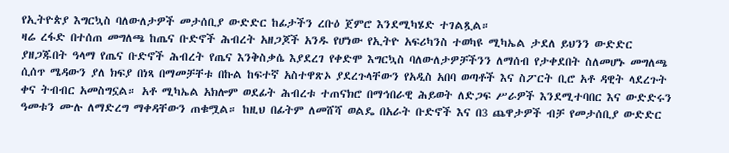የኢትዮጵያ እግርኳስ ባለውለታዎች መታሰቢያ ውድድር ከፊታችን ረቡዕ ጀምሮ እንደሚካሄድ ተገልጿል።
ዛሬ ረፋድ በተሰጠ መግለጫ ከጤና ቡድኖች ሕብረት አዘጋጆች አንዱ የሆነው የኢትዮ አፍሪካንስ ተወካዩ ሚካኤል ታደለ ይህንን ውድድር ያዘጋጁበት ዓላማ የጤና ቡድኖች ሕብረት የጤና እንቅስቃሴ እያደረገ የቀድሞ እግርኳስ ባለውለታዎቻችንን ለማሰብ የታቀደበት ስለመሆኑ መግለጫ ሲሰጥ ሜዳውን ያለ ክፍያ በነጻ በማመቻቸቱ በኩል ከፍተኛ አስተዋጽኦ ያደረጉላቸውን የአዲስ አበባ ወጣቶች እና ስፖርት ቢሮ አቶ ዳዊት ላደረጉት ቀና ትብብር አመስግኗል። አቶ ሚካኤል አክሎም ወደፊት ሕብረቱ ተጠናክሮ በማኅበራዊ ሕይወት ለድጋፍ ሥራዎች እንደሚተባበር እና ውድድሩን ዓመቱን ሙሉ ለማድረግ ማቀዳቸውን ጠቁሟል። ከዚህ በፊትም ለመሸሻ ወልዴ በአራት ቡድኖች እና በ3 ጨዋታዎች ብቻ የመታሰቢያ ውድድር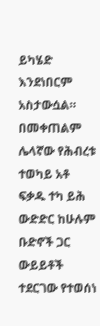ይካሄድ እንደነበርም አስታውሷል።
በመቀጠልም ሌላኛው የሕብረቱ ተወካይ አቶ ፍቃዱ ተካ ይሕ ውድድር ከሁሉም ቡድኖች ጋር ውይይቶች ተደርገው የተወሰነ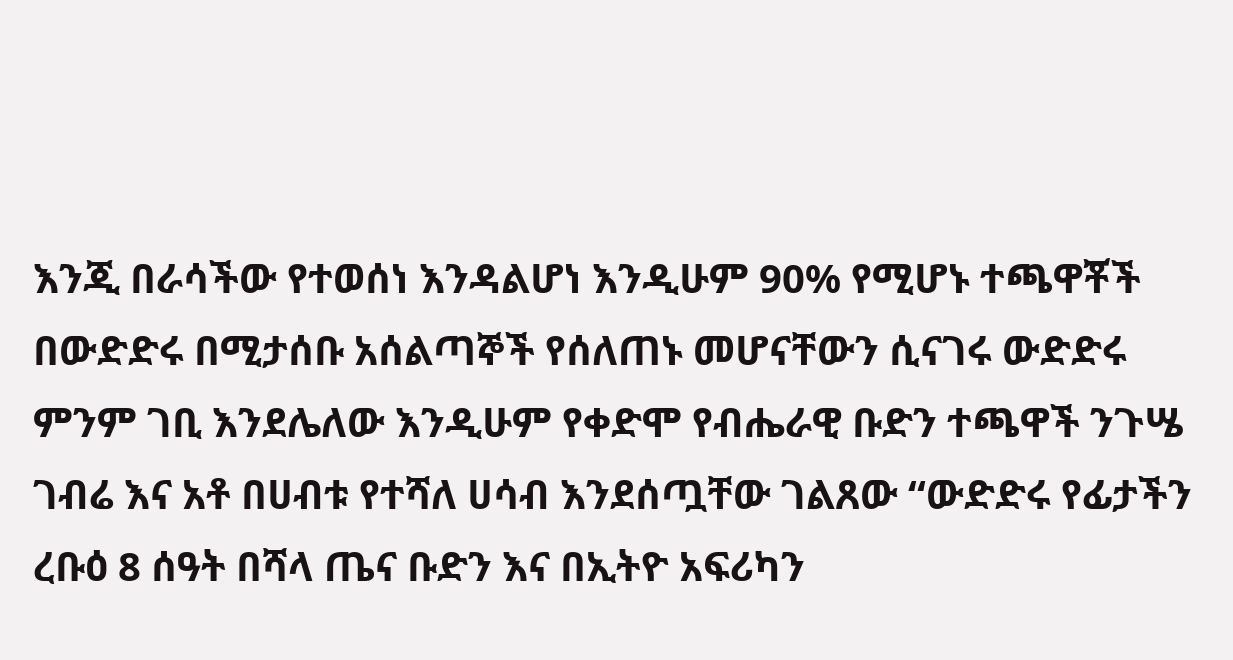እንጂ በራሳችው የተወሰነ እንዳልሆነ እንዲሁም 90% የሚሆኑ ተጫዋቾች በውድድሩ በሚታሰቡ አሰልጣኞች የሰለጠኑ መሆናቸውን ሲናገሩ ውድድሩ ምንም ገቢ እንደሌለው እንዲሁም የቀድሞ የብሔራዊ ቡድን ተጫዋች ንጉሤ ገብሬ እና አቶ በሀብቱ የተሻለ ሀሳብ እንደሰጧቸው ገልጸው “ውድድሩ የፊታችን ረቡዕ 8 ሰዓት በሻላ ጤና ቡድን እና በኢትዮ አፍሪካን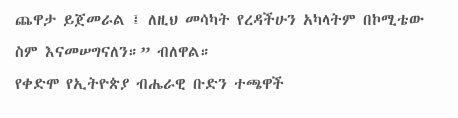ጨዋታ ይጀመራል ፤ ለዚህ መሳካት የረዳችሁን አካላትም በኮሚቴው ስም እናመሠግናለን።” ብለዋል።
የቀድሞ የኢትዮጵያ ብሔራዊ ቡድን ተጫዋች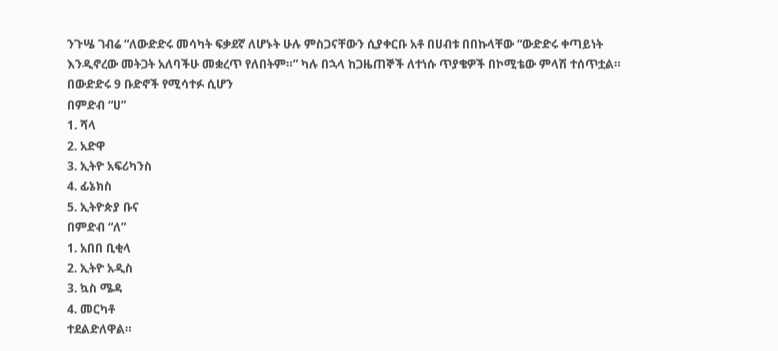ንጉሤ ገብሬ “ለውድድሩ መሳካት ፍቃደኛ ለሆኑት ሁሉ ምስጋናቸውን ሲያቀርቡ አቶ በሀብቱ በበኩላቸው “ውድድሩ ቀጣይነት እንዲኖረው መትጋት አለባችሁ መቋረጥ የለበትም።” ካሉ በኋላ ከጋዜጠኞች ለተነሱ ጥያቄዎች በኮሚቴው ምላሽ ተሰጥቷል።
በውድድሩ 9 ቡድኖች የሚሳተፉ ሲሆን
በምድብ “ሀ”
1. ሻላ
2. አድዋ
3. ኢትዮ አፍሪካንስ
4. ፊኔክስ
5. ኢትዮጵያ ቡና
በምድብ “ለ”
1. አበበ ቢቂላ
2. ኢትዮ አዲስ
3. ኳስ ሜዳ
4. መርካቶ
ተደልድለዋል።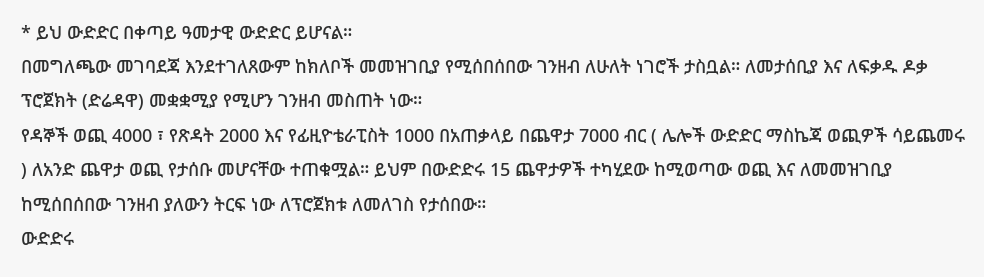* ይህ ውድድር በቀጣይ ዓመታዊ ውድድር ይሆናል።
በመግለጫው መገባደጃ እንደተገለጸውም ከክለቦች መመዝገቢያ የሚሰበሰበው ገንዘብ ለሁለት ነገሮች ታስቧል። ለመታሰቢያ እና ለፍቃዱ ዶቃ ፕሮጀክት (ድሬዳዋ) መቋቋሚያ የሚሆን ገንዘብ መስጠት ነው።
የዳኞች ወጪ 4000 ፣ የጽዳት 2000 እና የፊዚዮቴራፒስት 1000 በአጠቃላይ በጨዋታ 7000 ብር ( ሌሎች ውድድር ማስኬጃ ወጪዎች ሳይጨመሩ ) ለአንድ ጨዋታ ወጪ የታሰቡ መሆናቸው ተጠቁሟል። ይህም በውድድሩ 15 ጨዋታዎች ተካሂደው ከሚወጣው ወጪ እና ለመመዝገቢያ ከሚሰበሰበው ገንዘብ ያለውን ትርፍ ነው ለፕሮጀክቱ ለመለገስ የታሰበው።
ውድድሩ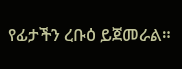የፊታችን ረቡዕ ይጀመራል።